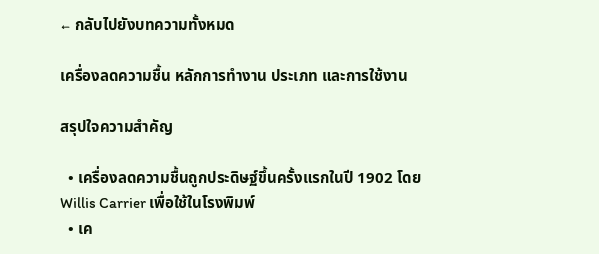← กลับไปยังบทความทั้งหมด

เครื่องลดความชื้น หลักการทำงาน ประเภท และการใช้งาน

สรุปใจความสำคัญ

  • เครื่องลดความชื้นถูกประดิษฐ์ขึ้นครั้งแรกในปี 1902 โดย Willis Carrier เพื่อใช้ในโรงพิมพ์
  • เค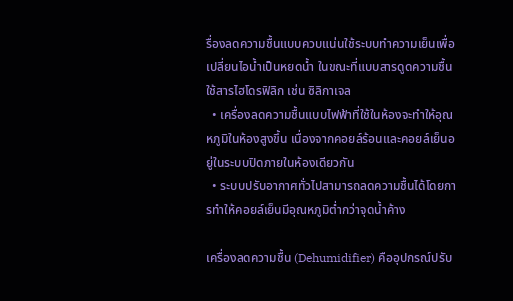รื่องลดความชื้นแบบควบแน่นใช้ระบบทำความเย็นเพื่อเปลี่ยนไอน้ำเป็นหยดน้ำ ในขณะที่แบบสารดูดความชื้นใช้สารไฮโดรฟิลิก เช่น ซิลิกาเจล
  • เครื่องลดความชื้นแบบไฟฟ้าที่ใช้ในห้องจะทำให้อุณหภูมิในห้องสูงขึ้น เนื่องจากคอยล์ร้อนและคอยล์เย็นอยู่ในระบบปิดภายในห้องเดียวกัน
  • ระบบปรับอากาศทั่วไปสามารถลดความชื้นได้โดยการทำให้คอยล์เย็นมีอุณหภูมิต่ำกว่าจุดน้ำค้าง

เครื่องลดความชื้น (Dehumidifier) คืออุปกรณ์ปรับ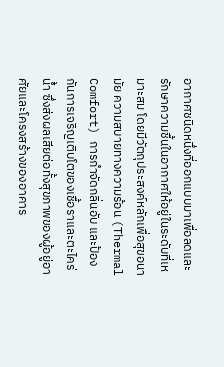อากาศชนิดหนึ่งที่ออกแบบมาเพื่อลดและรักษาความชื้นในอากาศให้อยู่ในระดับที่เหมาะสม โดยมีวัตถุประสงค์หลักเพื่อสุขอนามัย ความสบายทางความร้อน (Thermal Comfort) การกำจัดกลิ่นอับ และป้องกันการเจริญเติบโตของเชื้อราและตะไคร่น้ำ ซึ่งส่งผลเสียต่อทั้งสุขภาพของผู้อยู่อาศัยและโครงสร้างของอาคาร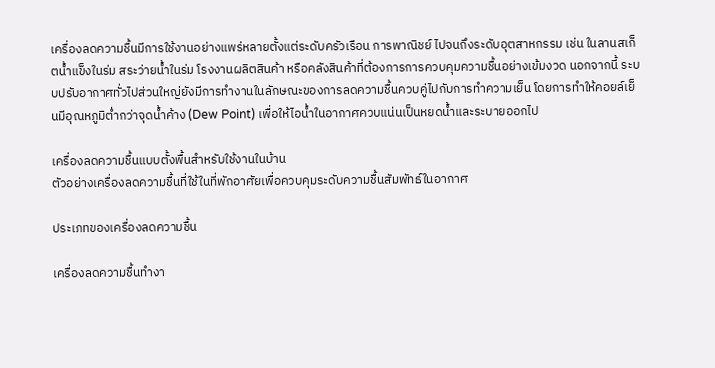เครื่องลดความชื้นมีการใช้งานอย่างแพร่หลายตั้งแต่ระดับครัวเรือน การพาณิชย์ ไปจนถึงระดับอุตสาหกรรม เช่น ในลานสเก็ตน้ำแข็งในร่ม สระว่ายน้ำในร่ม โรงงานผลิตสินค้า หรือคลังสินค้าที่ต้องการการควบคุมความชื้นอย่างเข้มงวด นอกจากนี้ ระบบปรับอากาศทั่วไปส่วนใหญ่ยังมีการทำงานในลักษณะของการลดความชื้นควบคู่ไปกับการทำความเย็น โดยการทำให้คอยล์เย็นมีอุณหภูมิต่ำกว่าจุดน้ำค้าง (Dew Point) เพื่อให้ไอน้ำในอากาศควบแน่นเป็นหยดน้ำและระบายออกไป

เครื่องลดความชื้นแบบตั้งพื้นสำหรับใช้งานในบ้าน
ตัวอย่างเครื่องลดความชื้นที่ใช้ในที่พักอาศัยเพื่อควบคุมระดับความชื้นสัมพัทธ์ในอากาศ

ประเภทของเครื่องลดความชื้น

เครื่องลดความชื้นทำงา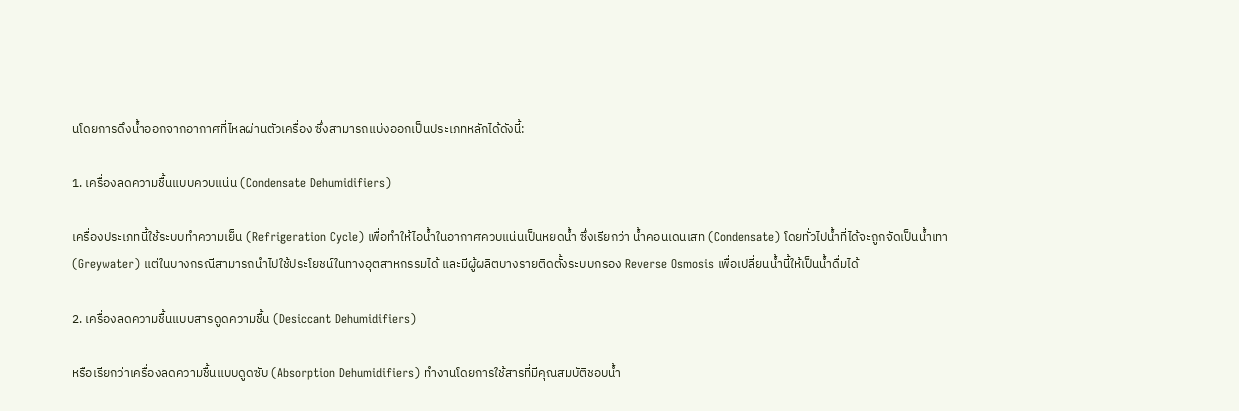นโดยการดึงน้ำออกจากอากาศที่ไหลผ่านตัวเครื่อง ซึ่งสามารถแบ่งออกเป็นประเภทหลักได้ดังนี้:

1. เครื่องลดความชื้นแบบควบแน่น (Condensate Dehumidifiers)

เครื่องประเภทนี้ใช้ระบบทำความเย็น (Refrigeration Cycle) เพื่อทำให้ไอน้ำในอากาศควบแน่นเป็นหยดน้ำ ซึ่งเรียกว่า น้ำคอนเดนเสท (Condensate) โดยทั่วไปน้ำที่ได้จะถูกจัดเป็นน้ำเทา (Greywater) แต่ในบางกรณีสามารถนำไปใช้ประโยชน์ในทางอุตสาหกรรมได้ และมีผู้ผลิตบางรายติดตั้งระบบกรอง Reverse Osmosis เพื่อเปลี่ยนน้ำนี้ให้เป็นน้ำดื่มได้

2. เครื่องลดความชื้นแบบสารดูดความชื้น (Desiccant Dehumidifiers)

หรือเรียกว่าเครื่องลดความชื้นแบบดูดซับ (Absorption Dehumidifiers) ทำงานโดยการใช้สารที่มีคุณสมบัติชอบน้ำ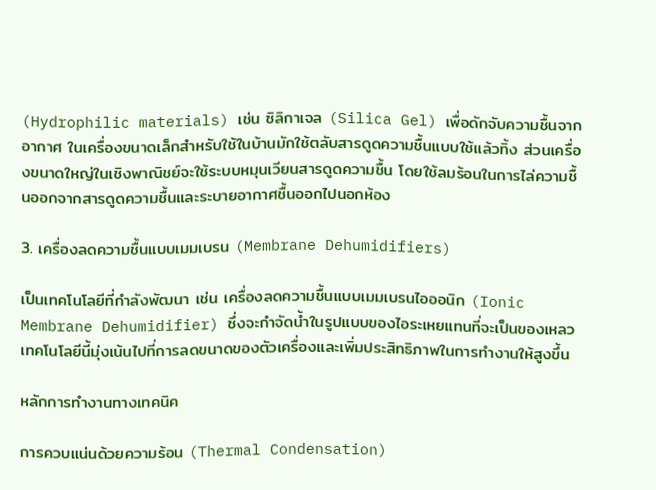(Hydrophilic materials) เช่น ซิลิกาเจล (Silica Gel) เพื่อดักจับความชื้นจากอากาศ ในเครื่องขนาดเล็กสำหรับใช้ในบ้านมักใช้ตลับสารดูดความชื้นแบบใช้แล้วทิ้ง ส่วนเครื่องขนาดใหญ่ในเชิงพาณิชย์จะใช้ระบบหมุนเวียนสารดูดความชื้น โดยใช้ลมร้อนในการไล่ความชื้นออกจากสารดูดความชื้นและระบายอากาศชื้นออกไปนอกห้อง

3. เครื่องลดความชื้นแบบเมมเบรน (Membrane Dehumidifiers)

เป็นเทคโนโลยีที่กำลังพัฒนา เช่น เครื่องลดความชื้นแบบเมมเบรนไอออนิก (Ionic Membrane Dehumidifier) ซึ่งจะกำจัดน้ำในรูปแบบของไอระเหยแทนที่จะเป็นของเหลว เทคโนโลยีนี้มุ่งเน้นไปที่การลดขนาดของตัวเครื่องและเพิ่มประสิทธิภาพในการทำงานให้สูงขึ้น

หลักการทำงานทางเทคนิค

การควบแน่นด้วยความร้อน (Thermal Condensation)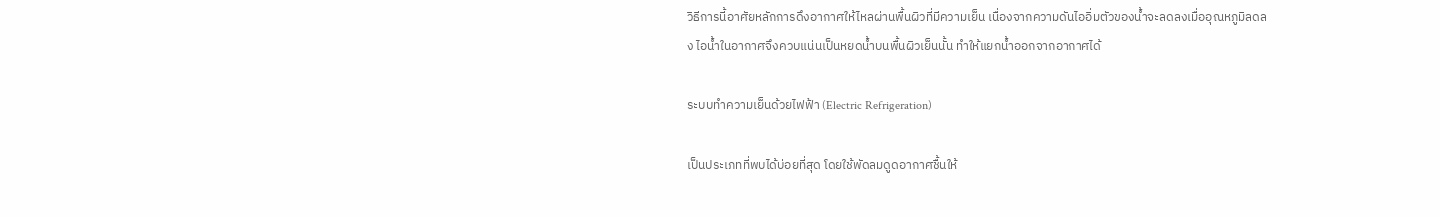วิธีการนี้อาศัยหลักการดึงอากาศให้ไหลผ่านพื้นผิวที่มีความเย็น เนื่องจากความดันไออิ่มตัวของน้ำจะลดลงเมื่ออุณหภูมิลดลง ไอน้ำในอากาศจึงควบแน่นเป็นหยดน้ำบนพื้นผิวเย็นนั้น ทำให้แยกน้ำออกจากอากาศได้

ระบบทำความเย็นด้วยไฟฟ้า (Electric Refrigeration)

เป็นประเภทที่พบได้บ่อยที่สุด โดยใช้พัดลมดูดอากาศชื้นให้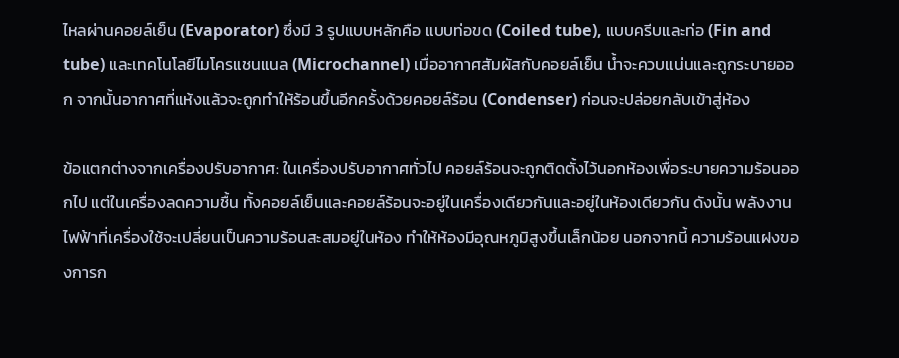ไหลผ่านคอยล์เย็น (Evaporator) ซึ่งมี 3 รูปแบบหลักคือ แบบท่อขด (Coiled tube), แบบครีบและท่อ (Fin and tube) และเทคโนโลยีไมโครแชนแนล (Microchannel) เมื่ออากาศสัมผัสกับคอยล์เย็น น้ำจะควบแน่นและถูกระบายออก จากนั้นอากาศที่แห้งแล้วจะถูกทำให้ร้อนขึ้นอีกครั้งด้วยคอยล์ร้อน (Condenser) ก่อนจะปล่อยกลับเข้าสู่ห้อง

ข้อแตกต่างจากเครื่องปรับอากาศ: ในเครื่องปรับอากาศทั่วไป คอยล์ร้อนจะถูกติดตั้งไว้นอกห้องเพื่อระบายความร้อนออกไป แต่ในเครื่องลดความชื้น ทั้งคอยล์เย็นและคอยล์ร้อนจะอยู่ในเครื่องเดียวกันและอยู่ในห้องเดียวกัน ดังนั้น พลังงานไฟฟ้าที่เครื่องใช้จะเปลี่ยนเป็นความร้อนสะสมอยู่ในห้อง ทำให้ห้องมีอุณหภูมิสูงขึ้นเล็กน้อย นอกจากนี้ ความร้อนแฝงของการก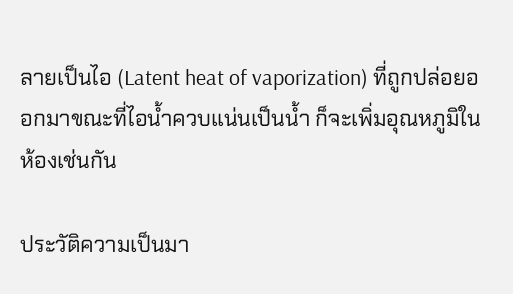ลายเป็นไอ (Latent heat of vaporization) ที่ถูกปล่อยออกมาขณะที่ไอน้ำควบแน่นเป็นน้ำ ก็จะเพิ่มอุณหภูมิในห้องเช่นกัน

ประวัติความเป็นมา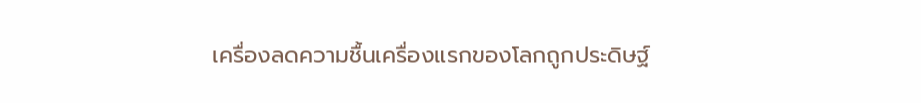เครื่องลดความชื้นเครื่องแรกของโลกถูกประดิษฐ์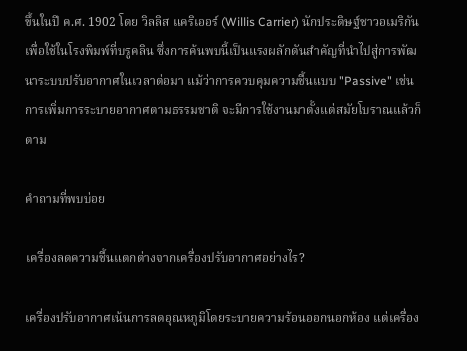ขึ้นในปี ค.ศ. 1902 โดย วิลลิส แคริเออร์ (Willis Carrier) นักประดิษฐ์ชาวอเมริกัน เพื่อใช้ในโรงพิมพ์ที่บรูคลิน ซึ่งการค้นพบนี้เป็นแรงผลักดันสำคัญที่นำไปสู่การพัฒนาระบบปรับอากาศในเวลาต่อมา แม้ว่าการควบคุมความชื้นแบบ "Passive" เช่น การเพิ่มการระบายอากาศตามธรรมชาติ จะมีการใช้งานมาตั้งแต่สมัยโบราณแล้วก็ตาม

คำถามที่พบบ่อย

เครื่องลดความชื้นแตกต่างจากเครื่องปรับอากาศอย่างไร?

เครื่องปรับอากาศเน้นการลดอุณหภูมิโดยระบายความร้อนออกนอกห้อง แต่เครื่อง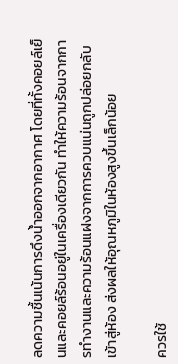ลดความชื้นเน้นการดึงน้ำออกจากอากาศ โดยที่ทั้งคอยล์เย็นและคอยล์ร้อนอยู่ในเครื่องเดียวกัน ทำให้ความร้อนจากการทำงานและความร้อนแฝงจากการควบแน่นถูกปล่อยกลับเข้าสู่ห้อง ส่งผลให้อุณหภูมิในห้องสูงขึ้นเล็กน้อย

ควรใช้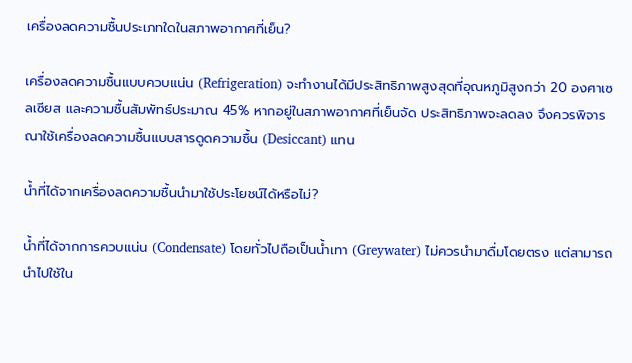เครื่องลดความชื้นประเภทใดในสภาพอากาศที่เย็น?

เครื่องลดความชื้นแบบควบแน่น (Refrigeration) จะทำงานได้มีประสิทธิภาพสูงสุดที่อุณหภูมิสูงกว่า 20 องศาเซลเซียส และความชื้นสัมพัทธ์ประมาณ 45% หากอยู่ในสภาพอากาศที่เย็นจัด ประสิทธิภาพจะลดลง จึงควรพิจารณาใช้เครื่องลดความชื้นแบบสารดูดความชื้น (Desiccant) แทน

น้ำที่ได้จากเครื่องลดความชื้นนำมาใช้ประโยชน์ได้หรือไม่?

น้ำที่ได้จากการควบแน่น (Condensate) โดยทั่วไปถือเป็นน้ำเทา (Greywater) ไม่ควรนำมาดื่มโดยตรง แต่สามารถนำไปใช้ใน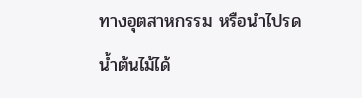ทางอุตสาหกรรม หรือนำไปรดน้ำต้นไม้ได้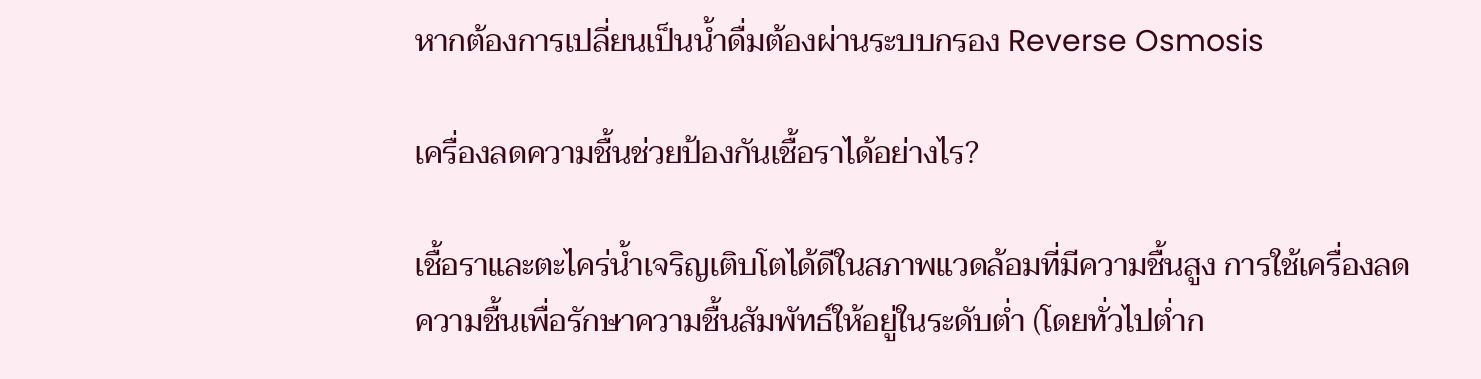หากต้องการเปลี่ยนเป็นน้ำดื่มต้องผ่านระบบกรอง Reverse Osmosis

เครื่องลดความชื้นช่วยป้องกันเชื้อราได้อย่างไร?

เชื้อราและตะไคร่น้ำเจริญเติบโตได้ดีในสภาพแวดล้อมที่มีความชื้นสูง การใช้เครื่องลดความชื้นเพื่อรักษาความชื้นสัมพัทธ์ให้อยู่ในระดับต่ำ (โดยทั่วไปต่ำก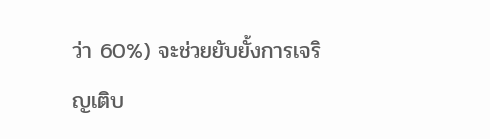ว่า 60%) จะช่วยยับยั้งการเจริญเติบ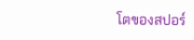โตของสปอร์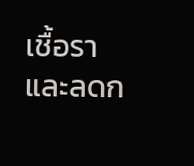เชื้อราและลดก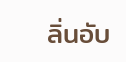ลิ่นอับ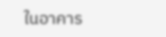ในอาคาร